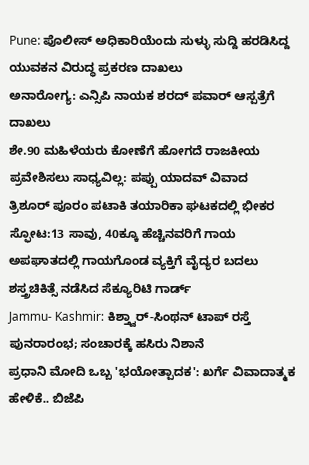Pune: ಪೊಲೀಸ್ ಅಧಿಕಾರಿಯೆಂದು ಸುಳ್ಳು ಸುದ್ದಿ ಹರಡಿಸಿದ್ದ ಯುವಕನ ವಿರುದ್ಧ ಪ್ರಕರಣ ದಾಖಲು
ಅನಾರೋಗ್ಯ: ಎನ್ಸಿಪಿ ನಾಯಕ ಶರದ್ ಪವಾರ್ ಆಸ್ಪತ್ರೆಗೆ ದಾಖಲು
ಶೇ.90 ಮಹಿಳೆಯರು ಕೋಣೆಗೆ ಹೋಗದೆ ರಾಜಕೀಯ ಪ್ರವೇಶಿಸಲು ಸಾಧ್ಯವಿಲ್ಲ: ಪಪ್ಪು ಯಾದವ್ ವಿವಾದ
ತ್ರಿಶೂರ್ ಪೂರಂ ಪಟಾಕಿ ತಯಾರಿಕಾ ಘಟಕದಲ್ಲಿ ಭೀಕರ ಸ್ಫೋಟ:13 ಸಾವು, 40ಕ್ಕೂ ಹೆಚ್ಚಿನವರಿಗೆ ಗಾಯ
ಅಪಘಾತದಲ್ಲಿ ಗಾಯಗೊಂಡ ವ್ಯಕ್ತಿಗೆ ವೈದ್ಯರ ಬದಲು ಶಸ್ತ್ರಚಿಕಿತ್ಸೆ ನಡೆಸಿದ ಸೆಕ್ಯೂರಿಟಿ ಗಾರ್ಡ್
Jammu- Kashmir: ಕಿಶ್ತ್ವಾರ್-ಸಿಂಥನ್ ಟಾಪ್ ರಸ್ತೆ ಪುನರಾರಂಭ; ಸಂಚಾರಕ್ಕೆ ಹಸಿರು ನಿಶಾನೆ
ಪ್ರಧಾನಿ ಮೋದಿ ಒಬ್ಬ 'ಭಯೋತ್ಪಾದಕ': ಖರ್ಗೆ ವಿವಾದಾತ್ಮಕ ಹೇಳಿಕೆ.. ಬಿಜೆಪಿ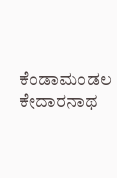ಕೆಂಡಾಮಂಡಲ
ಕೇದಾರನಾಥ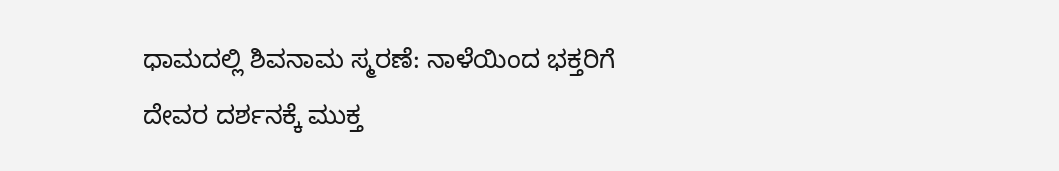ಧಾಮದಲ್ಲಿ ಶಿವನಾಮ ಸ್ಮರಣೆ: ನಾಳೆಯಿಂದ ಭಕ್ತರಿಗೆ ದೇವರ ದರ್ಶನಕ್ಕೆ ಮುಕ್ತ